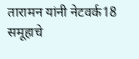तारामन यांनी नेटवर्क18 समूहाचे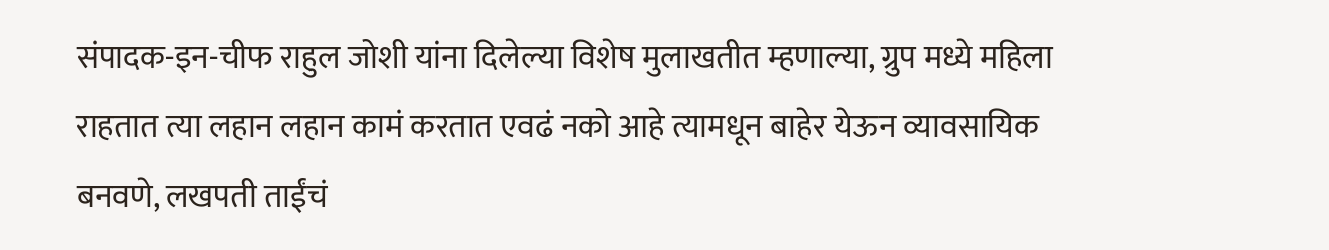संपादक-इन-चीफ राहुल जोशी यांना दिलेल्या विशेष मुलाखतीत म्हणाल्या, ग्रुप मध्ये महिला राहतात त्या लहान लहान कामं करतात एवढं नको आहे त्यामधून बाहेर येऊन व्यावसायिक बनवणे, लखपती ताईंचं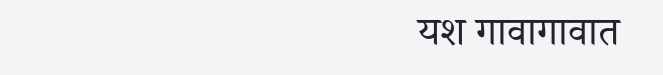यश गावागावात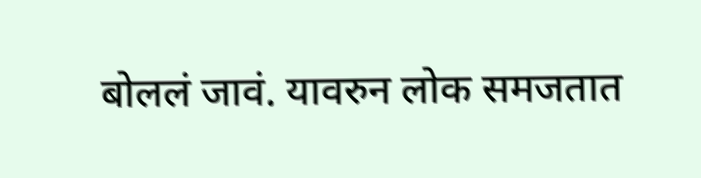बोललं जावं. यावरुन लोक समजतात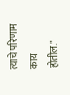त्याचे परिणाम काय होतील."